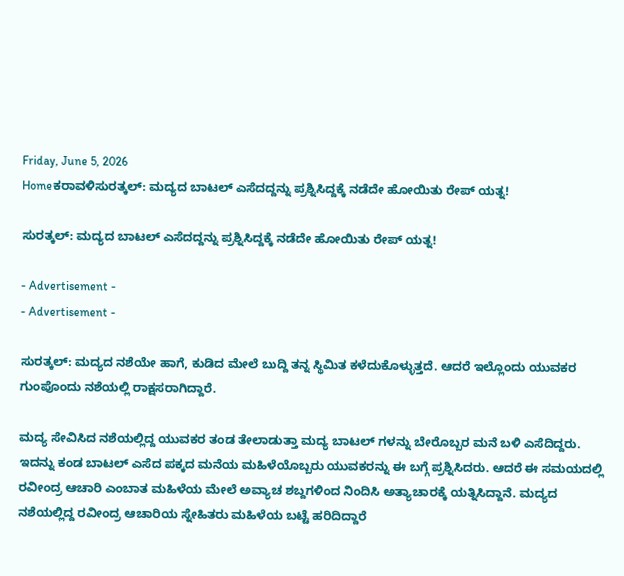Friday, June 5, 2026
Homeಕರಾವಳಿಸುರತ್ಕಲ್: ಮದ್ಯದ ಬಾಟಲ್ ಎಸೆದದ್ದನ್ನು ಪ್ರಶ್ನಿಸಿದ್ದಕ್ಕೆ ನಡೆದೇ ಹೋಯಿತು ರೇಪ್ ಯತ್ನ!

ಸುರತ್ಕಲ್: ಮದ್ಯದ ಬಾಟಲ್ ಎಸೆದದ್ದನ್ನು ಪ್ರಶ್ನಿಸಿದ್ದಕ್ಕೆ ನಡೆದೇ ಹೋಯಿತು ರೇಪ್ ಯತ್ನ!

- Advertisement -
- Advertisement -

ಸುರತ್ಕಲ್: ಮದ್ಯದ ನಶೆಯೇ ಹಾಗೆ, ಕುಡಿದ ಮೇಲೆ ಬುದ್ದಿ ತನ್ನ ಸ್ಥಿಮಿತ ಕಳೆದುಕೊಳ್ಳುತ್ತದೆ. ಆದರೆ ಇಲ್ಲೊಂದು ಯುವಕರ ಗುಂಪೊಂದು ನಶೆಯಲ್ಲಿ ರಾಕ್ಷಸರಾಗಿದ್ದಾರೆ.

ಮದ್ಯ ಸೇವಿಸಿದ ನಶೆಯಲ್ಲಿದ್ದ ಯುವಕರ ತಂಡ ತೇಲಾಡುತ್ತಾ ಮದ್ಯ ಬಾಟಲ್ ಗಳನ್ನು ಬೇರೊಬ್ಬರ ಮನೆ ಬಳಿ ಎಸೆದಿದ್ದರು. ಇದನ್ನು ಕಂಡ ಬಾಟಲ್ ಎಸೆದ ಪಕ್ಕದ ಮನೆಯ ಮಹಿಳೆಯೊಬ್ಬರು ಯುವಕರನ್ನು ಈ ಬಗ್ಗೆ ಪ್ರಶ್ನಿಸಿದರು. ಆದರೆ ಈ ಸಮಯದಲ್ಲಿ ರವೀಂದ್ರ ಆಚಾರಿ ಎಂಬಾತ ಮಹಿಳೆಯ ಮೇಲೆ ಅವ್ಯಾಚ ಶಬ್ದಗಳಿಂದ ನಿಂದಿಸಿ ಅತ್ಯಾಚಾರಕ್ಕೆ ಯತ್ನಿಸಿದ್ದಾನೆ. ಮದ್ಯದ ನಶೆಯಲ್ಲಿದ್ದ ರವೀಂದ್ರ ಆಚಾರಿಯ ಸ್ನೇಹಿತರು ಮಹಿಳೆಯ ಬಟ್ಟೆ ಹರಿದಿದ್ದಾರೆ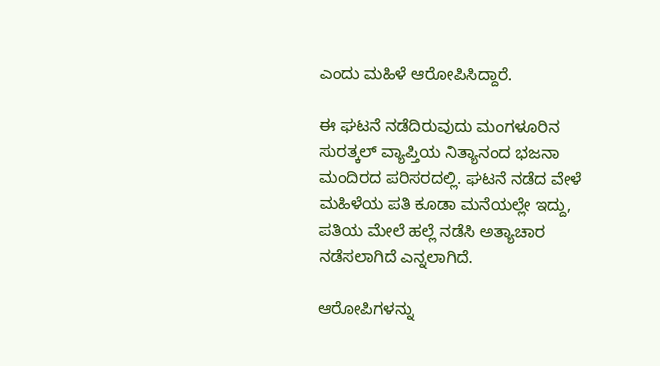ಎಂದು ಮಹಿಳೆ ಆರೋಪಿಸಿದ್ದಾರೆ.

ಈ ಘಟನೆ ನಡೆದಿರುವುದು ಮಂಗಳೂರಿನ ಸುರತ್ಕಲ್ ವ್ಯಾಪ್ತಿಯ ನಿತ್ಯಾನಂದ ಭಜನಾ ಮಂದಿರದ ಪರಿಸರದಲ್ಲಿ. ಘಟನೆ ನಡೆದ ವೇಳೆ ಮಹಿಳೆಯ ಪತಿ ಕೂಡಾ ಮನೆಯಲ್ಲೇ ಇದ್ದು, ಪತಿಯ ಮೇಲೆ ಹಲ್ಲೆ ನಡೆಸಿ ಅತ್ಯಾಚಾರ ನಡೆಸಲಾಗಿದೆ ಎನ್ನಲಾಗಿದೆ.

ಆರೋಪಿಗಳನ್ನು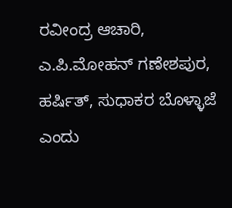ರವೀಂದ್ರ ಆಚಾರಿ, ಎ.ಪಿ.ಮೋಹನ್ ಗಣೇಶಪುರ, ಹರ್ಷಿತ್, ಸುಧಾಕರ ಬೊಳ್ಳಾಜೆ ಎಂದು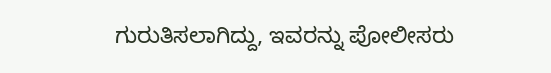ಗುರುತಿಸಲಾಗಿದ್ದು, ಇವರನ್ನು ಪೋಲೀಸರು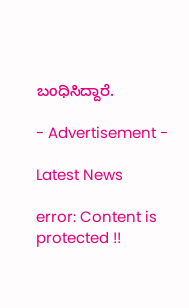ಬಂಧಿಸಿದ್ದಾರೆ.

- Advertisement -

Latest News

error: Content is protected !!